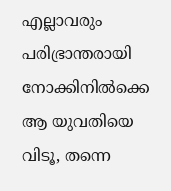എല്ലാവരും പരിഭ്രാന്തരായി നോക്കിനിൽക്കെ ആ യുവതിയെ വിടൂ, തന്നെ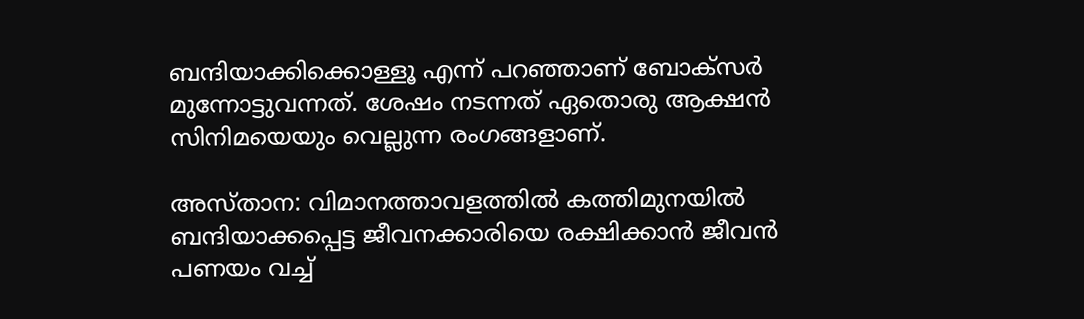ബന്ദിയാക്കിക്കൊള്ളൂ എന്ന് പറഞ്ഞാണ് ബോക്സർ മുന്നോട്ടുവന്നത്. ശേഷം നടന്നത് ഏതൊരു ആക്ഷൻ സിനിമയെയും വെല്ലുന്ന രംഗങ്ങളാണ്.

അസ്താന: വിമാനത്താവളത്തിൽ കത്തിമുനയിൽ ബന്ദിയാക്കപ്പെട്ട ജീവനക്കാരിയെ രക്ഷിക്കാൻ ജീവൻ പണയം വച്ച്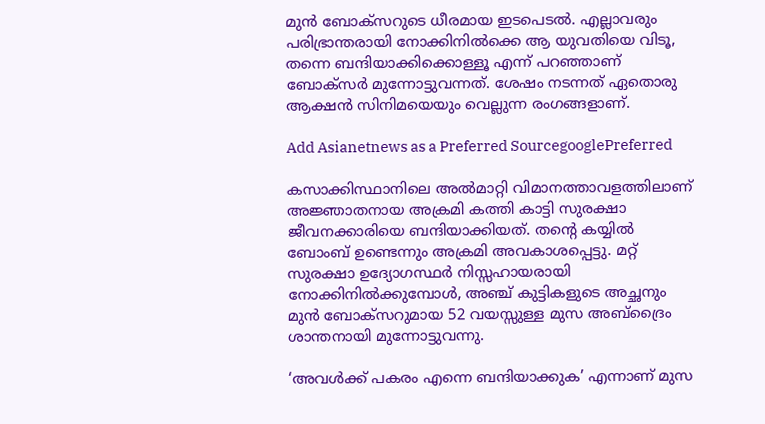മുൻ ബോക്സറുടെ ധീരമായ ഇടപെടൽ. എല്ലാവരും പരിഭ്രാന്തരായി നോക്കിനിൽക്കെ ആ യുവതിയെ വിടൂ, തന്നെ ബന്ദിയാക്കിക്കൊള്ളൂ എന്ന് പറഞ്ഞാണ് ബോക്സർ മുന്നോട്ടുവന്നത്. ശേഷം നടന്നത് ഏതൊരു ആക്ഷൻ സിനിമയെയും വെല്ലുന്ന രംഗങ്ങളാണ്.

Add Asianetnews as a Preferred SourcegooglePreferred

കസാക്കിസ്ഥാനിലെ അൽമാറ്റി വിമാനത്താവളത്തിലാണ് അജ്ഞാതനായ അക്രമി കത്തി കാട്ടി സുരക്ഷാ ജീവനക്കാരിയെ ബന്ദിയാക്കിയത്. തന്‍റെ കയ്യിൽ ബോംബ് ഉണ്ടെന്നും അക്രമി അവകാശപ്പെട്ടു. മറ്റ് സുരക്ഷാ ഉദ്യോഗസ്ഥർ നിസ്സഹായരായി നോക്കിനിൽക്കുമ്പോൾ, അഞ്ച് കുട്ടികളുടെ അച്ഛനും മുൻ ബോക്സറുമായ 52 വയസ്സുള്ള മുസ അബ്ദ്രൈം ശാന്തനായി മുന്നോട്ടുവന്നു.

‘അവൾക്ക് പകരം എന്നെ ബന്ദിയാക്കുക’ എന്നാണ് മുസ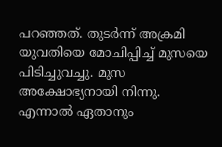പറഞ്ഞത്. തുടർന്ന് അക്രമി യുവതിയെ മോചിപ്പിച്ച് മുസയെ പിടിച്ചുവച്ചു. മുസ അക്ഷോഭ്യനായി നിന്നു. എന്നാൽ ഏതാനും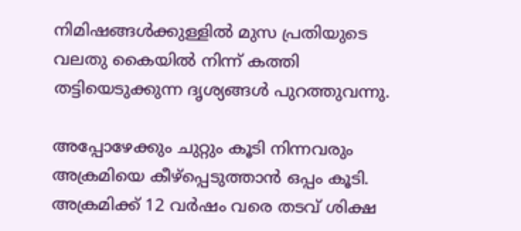നിമിഷങ്ങൾക്കുള്ളിൽ മുസ പ്രതിയുടെ വലതു കൈയിൽ നിന്ന് കത്തി തട്ടിയെടുക്കുന്ന ദൃശ്യങ്ങൾ പുറത്തുവന്നു.

അപ്പോഴേക്കും ചുറ്റും കൂടി നിന്നവരും അക്രമിയെ കീഴ്പ്പെടുത്താൻ ഒപ്പം കൂടി. അക്രമിക്ക് 12 വർഷം വരെ തടവ് ശിക്ഷ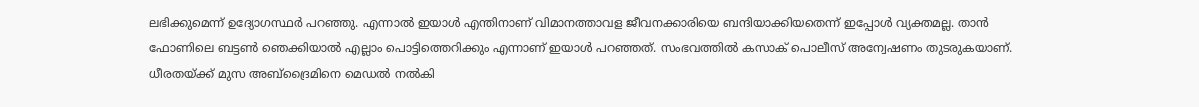ലഭിക്കുമെന്ന് ഉദ്യോഗസ്ഥർ പറഞ്ഞു. എന്നാൽ ഇയാൾ എന്തിനാണ് വിമാനത്താവള ജീവനക്കാരിയെ ബന്ദിയാക്കിയതെന്ന് ഇപ്പോൾ വ്യക്തമല്ല. താൻ ഫോണിലെ ബട്ടണ്‍ ഞെക്കിയാൽ എല്ലാം പൊട്ടിത്തെറിക്കും എന്നാണ് ഇയാൾ പറഞ്ഞത്. സംഭവത്തിൽ കസാക് പൊലീസ് അന്വേഷണം തുടരുകയാണ്. ധീരതയ്ക്ക് മുസ അബ്ദ്രൈമിനെ മെഡൽ നൽകി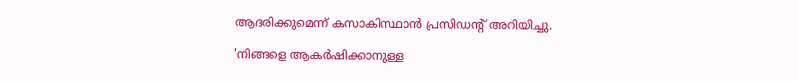ആദരിക്കുമെന്ന് കസാകിസ്ഥാൻ പ്രസിഡന്‍റ് അറിയിച്ചു.

'നിങ്ങളെ ആകർഷിക്കാനുള്ള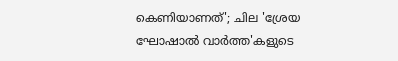കെണിയാണത്'; ചില 'ശ്രേയ ഘോഷാൽ വാർത്ത'കളുടെ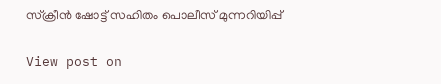സ്ക്രീൻ ഷോട്ട് സഹിതം പൊലീസ് മുന്നറിയിപ്പ്

View post on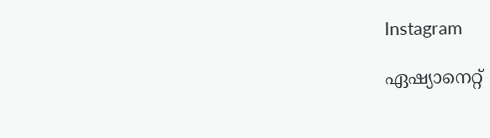Instagram

ഏഷ്യാനെറ്റ്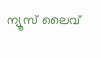ന്യൂസ് ലൈവ്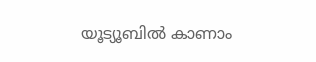യൂട്യൂബിൽ കാണാം